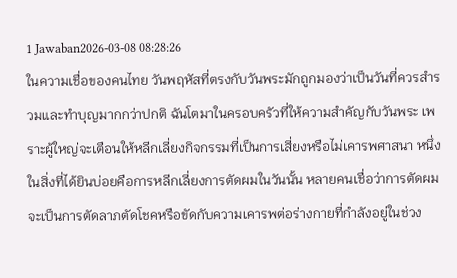1 Jawaban2026-03-08 08:28:26
ในความเชื่อของคนไทย วันพฤหัสที่ตรงกับวันพระมักถูกมองว่าเป็นวันที่ควรสำรวมและทำบุญมากกว่าปกติ ฉันโตมาในครอบครัวที่ให้ความสำคัญกับวันพระ เพราะผู้ใหญ่จะเตือนให้หลีกเลี่ยงกิจกรรมที่เป็นการเสี่ยงหรือไม่เคารพศาสนา หนึ่งในสิ่งที่ได้ยินบ่อยคือการหลีกเลี่ยงการตัดผมในวันนั้น หลายคนเชื่อว่าการตัดผมจะเป็นการตัดลาภตัดโชคหรือขัดกับความเคารพต่อร่างกายที่กำลังอยู่ในช่วง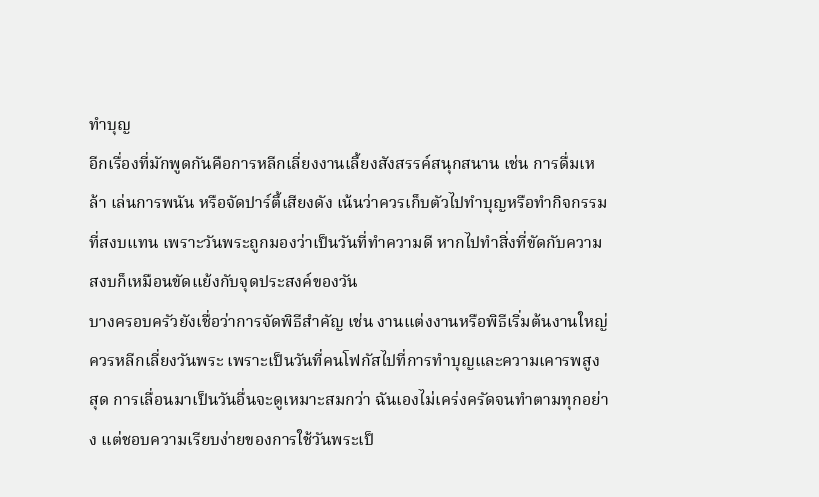ทำบุญ
อีกเรื่องที่มักพูดกันคือการหลีกเลี่ยงงานเลี้ยงสังสรรค์สนุกสนาน เช่น การดื่มเหล้า เล่นการพนัน หรือจัดปาร์ตี้เสียงดัง เน้นว่าควรเก็บตัวไปทำบุญหรือทำกิจกรรมที่สงบแทน เพราะวันพระถูกมองว่าเป็นวันที่ทำความดี หากไปทำสิ่งที่ขัดกับความสงบก็เหมือนขัดแย้งกับจุดประสงค์ของวัน
บางครอบครัวยังเชื่อว่าการจัดพิธีสำคัญ เช่น งานแต่งงานหรือพิธีเริ่มต้นงานใหญ่ ควรหลีกเลี่ยงวันพระ เพราะเป็นวันที่คนโฟกัสไปที่การทำบุญและความเคารพสูงสุด การเลื่อนมาเป็นวันอื่นจะดูเหมาะสมกว่า ฉันเองไม่เคร่งครัดจนทำตามทุกอย่าง แต่ชอบความเรียบง่ายของการใช้วันพระเป็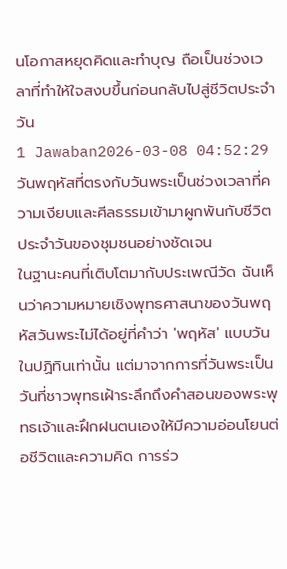นโอกาสหยุดคิดและทำบุญ ถือเป็นช่วงเวลาที่ทำให้ใจสงบขึ้นก่อนกลับไปสู่ชีวิตประจำวัน
1 Jawaban2026-03-08 04:52:29
วันพฤหัสที่ตรงกับวันพระเป็นช่วงเวลาที่ความเงียบและศีลธรรมเข้ามาผูกพันกับชีวิตประจำวันของชุมชนอย่างชัดเจน
ในฐานะคนที่เติบโตมากับประเพณีวัด ฉันเห็นว่าความหมายเชิงพุทธศาสนาของวันพฤหัสวันพระไม่ได้อยู่ที่คำว่า 'พฤหัส' แบบวันในปฏิทินเท่านั้น แต่มาจากการที่วันพระเป็นวันที่ชาวพุทธเฝ้าระลึกถึงคำสอนของพระพุทธเจ้าและฝึกฝนตนเองให้มีความอ่อนโยนต่อชีวิตและความคิด การร่ว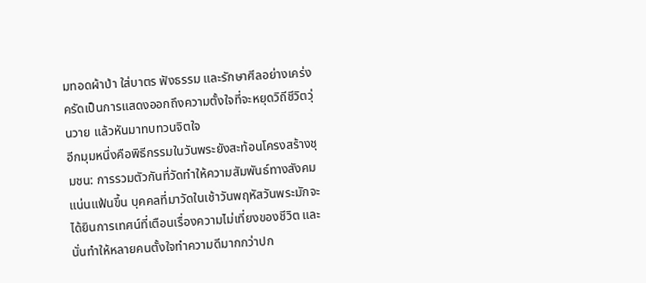มทอดผ้าป่า ใส่บาตร ฟังธรรม และรักษาศีลอย่างเคร่งครัดเป็นการแสดงออกถึงความตั้งใจที่จะหยุดวิถีชีวิตวุ่นวาย แล้วหันมาทบทวนจิตใจ
อีกมุมหนึ่งคือพิธีกรรมในวันพระยังสะท้อนโครงสร้างชุมชน: การรวมตัวกันที่วัดทำให้ความสัมพันธ์ทางสังคมแน่นแฟ้นขึ้น บุคคลที่มาวัดในเช้าวันพฤหัสวันพระมักจะได้ยินการเทศน์ที่เตือนเรื่องความไม่เที่ยงของชีวิต และนั่นทำให้หลายคนตั้งใจทำความดีมากกว่าปก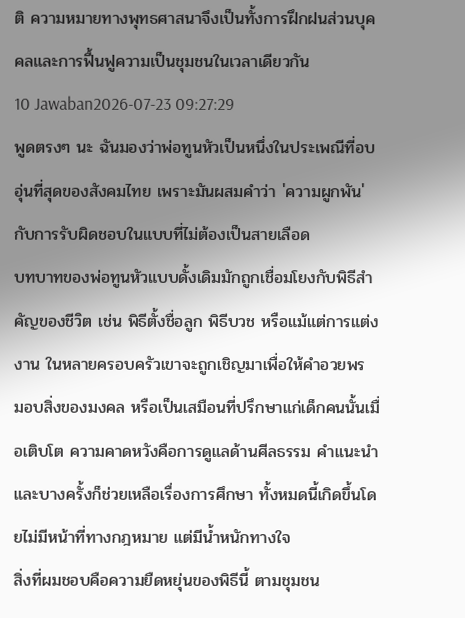ติ ความหมายทางพุทธศาสนาจึงเป็นทั้งการฝึกฝนส่วนบุคคลและการฟื้นฟูความเป็นชุมชนในเวลาเดียวกัน
10 Jawaban2026-07-23 09:27:29
พูดตรงๆ นะ ฉันมองว่าพ่อทูนหัวเป็นหนึ่งในประเพณีที่อบอุ่นที่สุดของสังคมไทย เพราะมันผสมคำว่า 'ความผูกพัน' กับการรับผิดชอบในแบบที่ไม่ต้องเป็นสายเลือด
บทบาทของพ่อทูนหัวแบบดั้งเดิมมักถูกเชื่อมโยงกับพิธีสำคัญของชีวิต เช่น พิธีตั้งชื่อลูก พิธีบวช หรือแม้แต่การแต่งงาน ในหลายครอบครัวเขาจะถูกเชิญมาเพื่อให้คำอวยพร มอบสิ่งของมงคล หรือเป็นเสมือนที่ปรึกษาแก่เด็กคนนั้นเมื่อเติบโต ความคาดหวังคือการดูแลด้านศีลธรรม คำแนะนำ และบางครั้งก็ช่วยเหลือเรื่องการศึกษา ทั้งหมดนี้เกิดขึ้นโดยไม่มีหน้าที่ทางกฎหมาย แต่มีน้ำหนักทางใจ
สิ่งที่ผมชอบคือความยืดหยุ่นของพิธีนี้ ตามชุมชน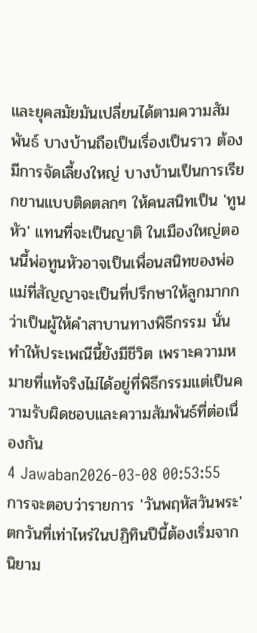และยุคสมัยมันเปลี่ยนได้ตามความสัมพันธ์ บางบ้านถือเป็นเรื่องเป็นราว ต้องมีการจัดเลี้ยงใหญ่ บางบ้านเป็นการเรียกขานแบบติดตลกๆ ให้คนสนิทเป็น 'ทูนหัว' แทนที่จะเป็นญาติ ในเมืองใหญ่ตอนนี้พ่อทูนหัวอาจเป็นเพื่อนสนิทของพ่อแม่ที่สัญญาจะเป็นที่ปรึกษาให้ลูกมากกว่าเป็นผู้ให้คำสาบานทางพิธีกรรม นั่นทำให้ประเพณีนี้ยังมีชีวิต เพราะความหมายที่แท้จริงไม่ได้อยู่ที่พิธีกรรมแต่เป็นความรับผิดชอบและความสัมพันธ์ที่ต่อเนื่องกัน
4 Jawaban2026-03-08 00:53:55
การจะตอบว่ารายการ 'วันพฤหัสวันพระ' ตกวันที่เท่าไหร่ในปฏิทินปีนี้ต้องเริ่มจากนิยาม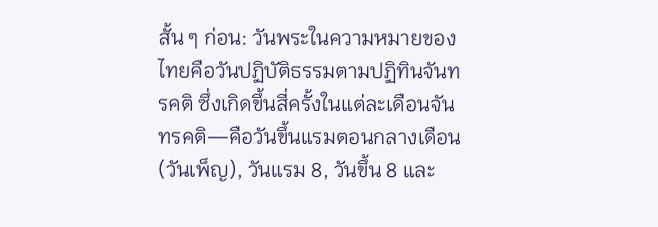สั้น ๆ ก่อน: วันพระในความหมายของไทยคือวันปฏิบัติธรรมตามปฏิทินจันทรคติ ซึ่งเกิดขึ้นสี่ครั้งในแต่ละเดือนจันทรคติ—คือวันขึ้นแรมตอนกลางเดือน (วันเพ็ญ), วันแรม 8, วันขึ้น 8 และ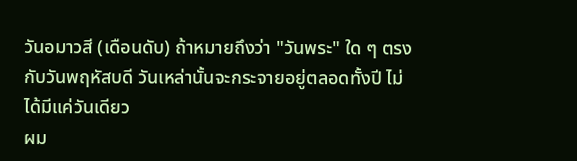วันอมาวสี (เดือนดับ) ถ้าหมายถึงว่า "วันพระ" ใด ๆ ตรงกับวันพฤหัสบดี วันเหล่านั้นจะกระจายอยู่ตลอดทั้งปี ไม่ได้มีแค่วันเดียว
ผม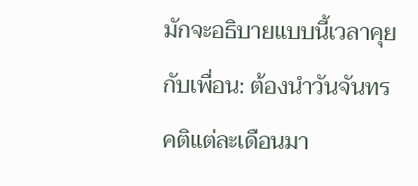มักจะอธิบายแบบนี้เวลาคุยกับเพื่อน: ต้องนำวันจันทรคติแต่ละเดือนมา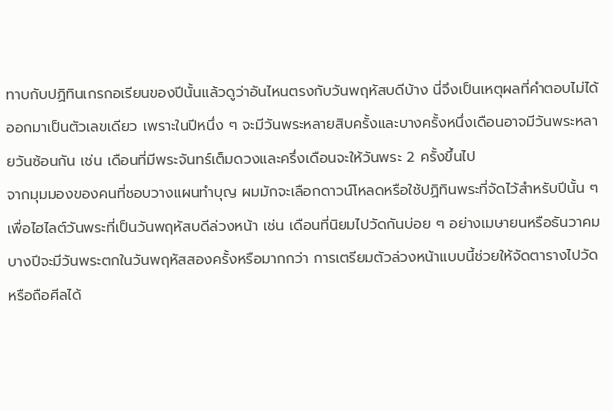ทาบกับปฏิทินเกรกอเรียนของปีนั้นแล้วดูว่าอันไหนตรงกับวันพฤหัสบดีบ้าง นี่จึงเป็นเหตุผลที่คำตอบไม่ได้ออกมาเป็นตัวเลขเดียว เพราะในปีหนึ่ง ๆ จะมีวันพระหลายสิบครั้งและบางครั้งหนึ่งเดือนอาจมีวันพระหลายวันซ้อนกัน เช่น เดือนที่มีพระจันทร์เต็มดวงและครึ่งเดือนจะให้วันพระ 2 ครั้งขึ้นไป
จากมุมมองของคนที่ชอบวางแผนทำบุญ ผมมักจะเลือกดาวน์โหลดหรือใช้ปฏิทินพระที่จัดไว้สำหรับปีนั้น ๆ เพื่อไฮไลต์วันพระที่เป็นวันพฤหัสบดีล่วงหน้า เช่น เดือนที่นิยมไปวัดกันบ่อย ๆ อย่างเมษายนหรือธันวาคม บางปีจะมีวันพระตกในวันพฤหัสสองครั้งหรือมากกว่า การเตรียมตัวล่วงหน้าแบบนี้ช่วยให้จัดตารางไปวัดหรือถือศีลได้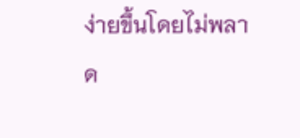ง่ายขึ้นโดยไม่พลาด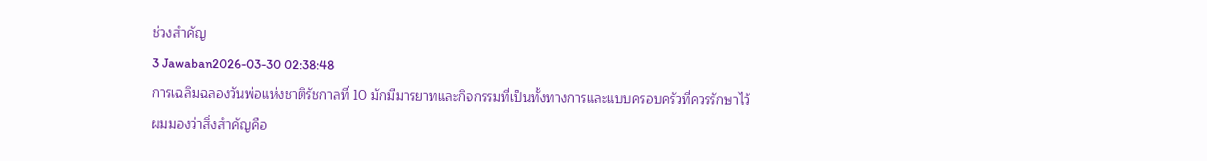ช่วงสำคัญ
3 Jawaban2026-03-30 02:38:48
การเฉลิมฉลองวันพ่อแห่งชาติรัชกาลที่ 10 มักมีมารยาทและกิจกรรมที่เป็นทั้งทางการและแบบครอบครัวที่ควรรักษาไว้
ผมมองว่าสิ่งสำคัญคือ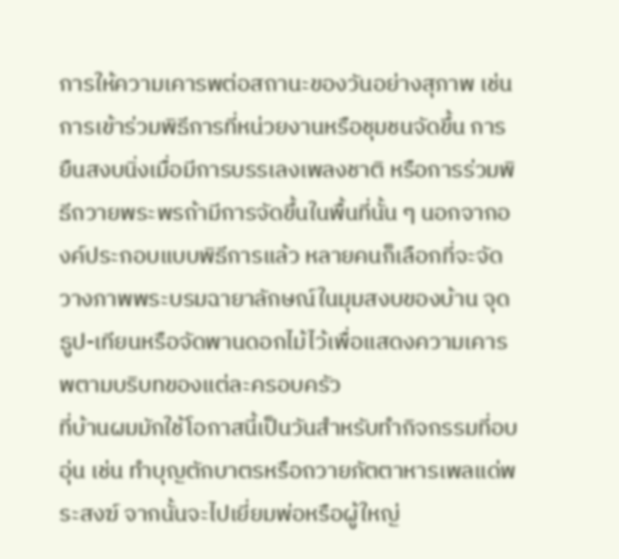การให้ความเคารพต่อสถานะของวันอย่างสุภาพ เช่น การเข้าร่วมพิธีการที่หน่วยงานหรือชุมชนจัดขึ้น การยืนสงบนิ่งเมื่อมีการบรรเลงเพลงชาติ หรือการร่วมพิธีถวายพระพรถ้ามีการจัดขึ้นในพื้นที่นั้น ๆ นอกจากองค์ประกอบแบบพิธีการแล้ว หลายคนก็เลือกที่จะจัดวางภาพพระบรมฉายาลักษณ์ในมุมสงบของบ้าน จุดธูป-เทียนหรือจัดพานดอกไม้ไว้เพื่อแสดงความเคารพตามบริบทของแต่ละครอบครัว
ที่บ้านผมมักใช้โอกาสนี้เป็นวันสำหรับทำกิจกรรมที่อบอุ่น เช่น ทำบุญตักบาตรหรือถวายภัตตาหารเพลแด่พระสงฆ์ จากนั้นจะไปเยี่ยมพ่อหรือผู้ใหญ่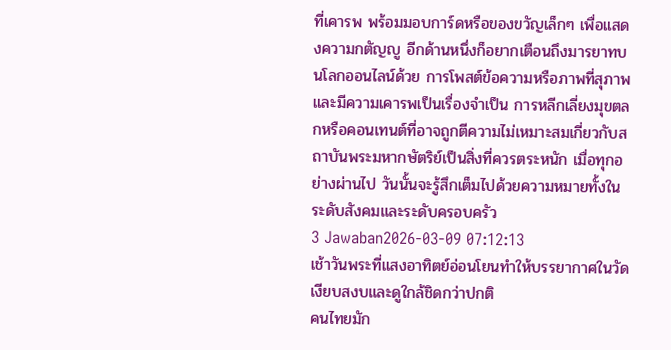ที่เคารพ พร้อมมอบการ์ดหรือของขวัญเล็กๆ เพื่อแสดงความกตัญญู อีกด้านหนึ่งก็อยากเตือนถึงมารยาทบนโลกออนไลน์ด้วย การโพสต์ข้อความหรือภาพที่สุภาพและมีความเคารพเป็นเรื่องจำเป็น การหลีกเลี่ยงมุขตลกหรือคอนเทนต์ที่อาจถูกตีความไม่เหมาะสมเกี่ยวกับสถาบันพระมหากษัตริย์เป็นสิ่งที่ควรตระหนัก เมื่อทุกอย่างผ่านไป วันนั้นจะรู้สึกเต็มไปด้วยความหมายทั้งในระดับสังคมและระดับครอบครัว
3 Jawaban2026-03-09 07:12:13
เช้าวันพระที่แสงอาทิตย์อ่อนโยนทำให้บรรยากาศในวัดเงียบสงบและดูใกล้ชิดกว่าปกติ
คนไทยมัก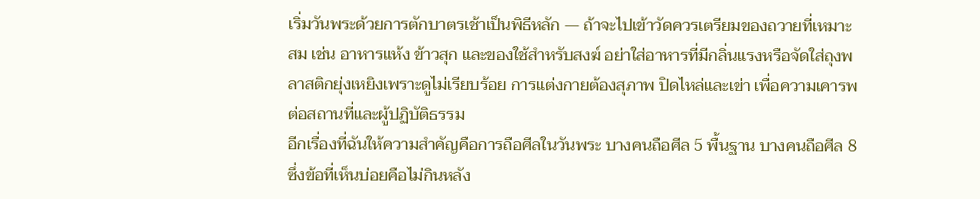เริ่มวันพระด้วยการตักบาตรเช้าเป็นพิธีหลัก — ถ้าจะไปเข้าวัดควรเตรียมของถวายที่เหมาะสม เช่น อาหารแห้ง ข้าวสุก และของใช้สำหรับสงฆ์ อย่าใส่อาหารที่มีกลิ่นแรงหรือจัดใส่ถุงพลาสติกยุ่งเหยิงเพราะดูไม่เรียบร้อย การแต่งกายต้องสุภาพ ปิดไหล่และเข่า เพื่อความเคารพต่อสถานที่และผู้ปฏิบัติธรรม
อีกเรื่องที่ฉันให้ความสำคัญคือการถือศีลในวันพระ บางคนถือศีล 5 พื้นฐาน บางคนถือศีล 8 ซึ่งข้อที่เห็นบ่อยคือไม่กินหลัง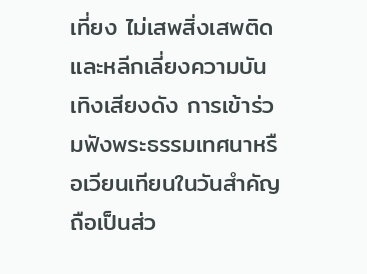เที่ยง ไม่เสพสิ่งเสพติด และหลีกเลี่ยงความบันเทิงเสียงดัง การเข้าร่วมฟังพระธรรมเทศนาหรือเวียนเทียนในวันสำคัญถือเป็นส่ว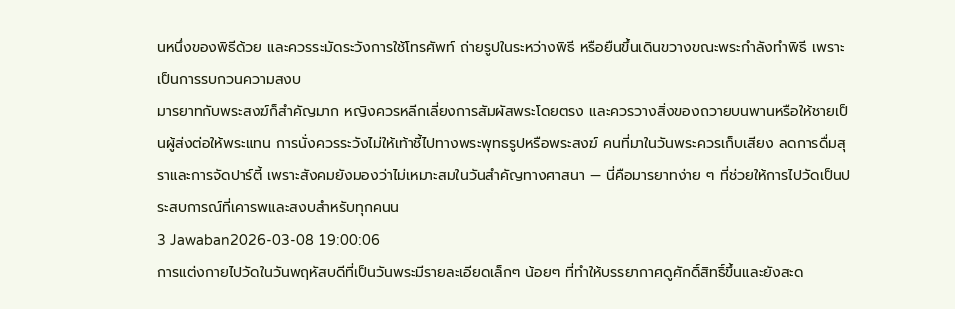นหนึ่งของพิธีด้วย และควรระมัดระวังการใช้โทรศัพท์ ถ่ายรูปในระหว่างพิธี หรือยืนขึ้นเดินขวางขณะพระกำลังทำพิธี เพราะเป็นการรบกวนความสงบ
มารยาทกับพระสงฆ์ก็สำคัญมาก หญิงควรหลีกเลี่ยงการสัมผัสพระโดยตรง และควรวางสิ่งของถวายบนพานหรือให้ชายเป็นผู้ส่งต่อให้พระแทน การนั่งควรระวังไม่ให้เท้าชี้ไปทางพระพุทธรูปหรือพระสงฆ์ คนที่มาในวันพระควรเก็บเสียง ลดการดื่มสุราและการจัดปาร์ตี้ เพราะสังคมยังมองว่าไม่เหมาะสมในวันสำคัญทางศาสนา — นี่คือมารยาทง่าย ๆ ที่ช่วยให้การไปวัดเป็นประสบการณ์ที่เคารพและสงบสำหรับทุกคนน
3 Jawaban2026-03-08 19:00:06
การแต่งกายไปวัดในวันพฤหัสบดีที่เป็นวันพระมีรายละเอียดเล็กๆ น้อยๆ ที่ทำให้บรรยากาศดูศักดิ์สิทธิ์ขึ้นและยังสะด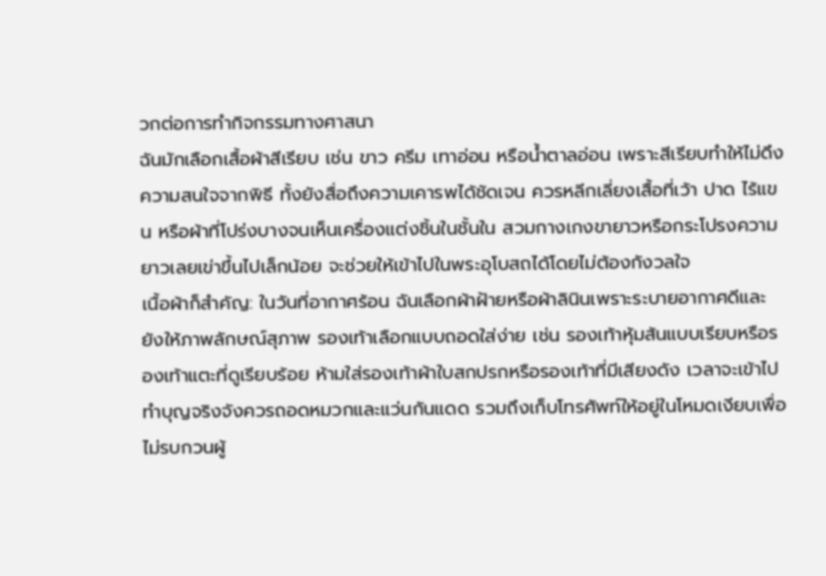วกต่อการทำกิจกรรมทางศาสนา
ฉันมักเลือกเสื้อผ้าสีเรียบ เช่น ขาว ครีม เทาอ่อน หรือน้ำตาลอ่อน เพราะสีเรียบทำให้ไม่ดึงความสนใจจากพิธี ทั้งยังสื่อถึงความเคารพได้ชัดเจน ควรหลีกเลี่ยงเสื้อที่เว้า ปาด ไร้แขน หรือผ้าที่โปร่งบางจนเห็นเครื่องแต่งชิ้นในชั้นใน สวมกางเกงขายาวหรือกระโปรงความยาวเลยเข่าขึ้นไปเล็กน้อย จะช่วยให้เข้าไปในพระอุโบสถได้โดยไม่ต้องกังวลใจ
เนื้อผ้าก็สำคัญ: ในวันที่อากาศร้อน ฉันเลือกผ้าฝ้ายหรือผ้าลินินเพราะระบายอากาศดีและยังให้ภาพลักษณ์สุภาพ รองเท้าเลือกแบบถอดใส่ง่าย เช่น รองเท้าหุ้มส้นแบบเรียบหรือรองเท้าแตะที่ดูเรียบร้อย ห้ามใส่รองเท้าผ้าใบสกปรกหรือรองเท้าที่มีเสียงดัง เวลาจะเข้าไปทำบุญจริงจังควรถอดหมวกและแว่นกันแดด รวมถึงเก็บโทรศัพท์ให้อยู่ในโหมดเงียบเพื่อไม่รบกวนผู้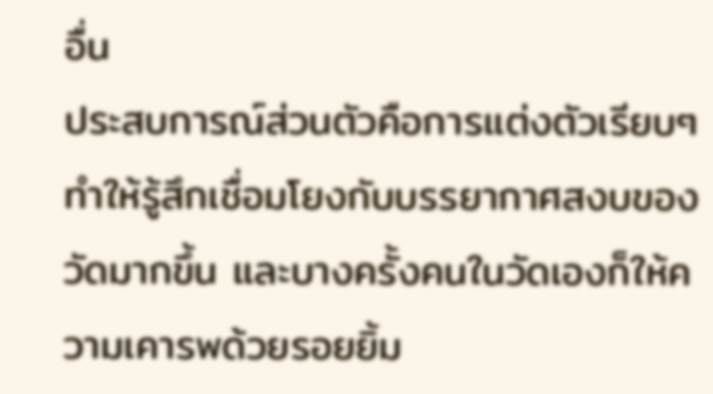อื่น
ประสบการณ์ส่วนตัวคือการแต่งตัวเรียบๆ ทำให้รู้สึกเชื่อมโยงกับบรรยากาศสงบของวัดมากขึ้น และบางครั้งคนในวัดเองก็ให้ความเคารพด้วยรอยยิ้ม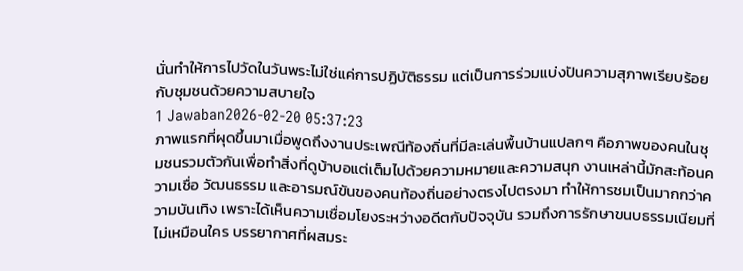นั่นทำให้การไปวัดในวันพระไม่ใช่แค่การปฏิบัติธรรม แต่เป็นการร่วมแบ่งปันความสุภาพเรียบร้อยกับชุมชนด้วยความสบายใจ
1 Jawaban2026-02-20 05:37:23
ภาพแรกที่ผุดขึ้นมาเมื่อพูดถึงงานประเพณีท้องถิ่นที่มีละเล่นพื้นบ้านแปลกๆ คือภาพของคนในชุมชนรวมตัวกันเพื่อทำสิ่งที่ดูบ้าบอแต่เต็มไปด้วยความหมายและความสนุก งานเหล่านี้มักสะท้อนความเชื่อ วัฒนธรรม และอารมณ์ขันของคนท้องถิ่นอย่างตรงไปตรงมา ทำให้การชมเป็นมากกว่าความบันเทิง เพราะได้เห็นความเชื่อมโยงระหว่างอดีตกับปัจจุบัน รวมถึงการรักษาขนบธรรมเนียมที่ไม่เหมือนใคร บรรยากาศที่ผสมระ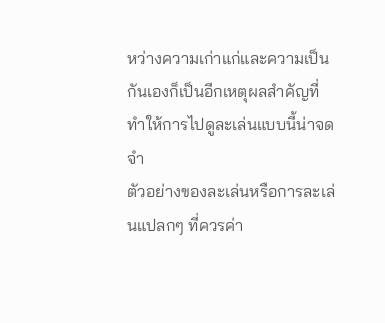หว่างความเก่าแก่และความเป็นกันเองก็เป็นอีกเหตุผลสำคัญที่ทำให้การไปดูละเล่นแบบนี้น่าจดจำ
ตัวอย่างของละเล่นหรือการละเล่นแปลกๆ ที่ควรค่า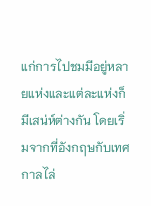แก่การไปชมมีอยู่หลายแห่งและแต่ละแห่งก็มีเสน่ห์ต่างกัน โดยเริ่มจากที่อังกฤษกับเทศกาลไล่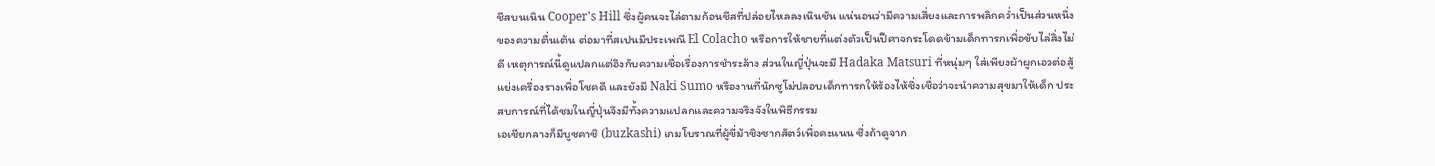ชีสบนเนิน Cooper's Hill ซึ่งผู้คนจะไล่ตามก้อนชีสที่ปล่อยไหลลงเนินชัน แน่นอนว่ามีความเสี่ยงและการพลิกคว่ำเป็นส่วนหนึ่งของความตื่นเต้น ต่อมาที่สเปนมีประเพณี El Colacho หรือการให้ชายที่แต่งตัวเป็นปีศาจกระโดดข้ามเด็กทารกเพื่อขับไล่สิ่งไม่ดี เหตุการณ์นี้ดูแปลกแต่อิงกับความเชื่อเรื่องการชำระล้าง ส่วนในญี่ปุ่นจะมี Hadaka Matsuri ที่หนุ่มๆ ใส่เพียงผ้าผูกเอวต่อสู้แย่งเครื่องรางเพื่อโชคดี และยังมี Naki Sumo หรืองานที่นักซูโม่ปลอบเด็กทารกให้ร้องไห้ซึ่งเชื่อว่าจะนำความสุขมาให้เด็ก ประสบการณ์ที่ได้ชมในญี่ปุ่นจึงมีทั้งความแปลกและความจริงจังในพิธีกรรม
เอเชียกลางก็มีบูซคาชิ (buzkashi) เกมโบราณที่ผู้ขี่ม้าชิงซากสัตว์เพื่อคะแนน ซึ่งถ้าดูจาก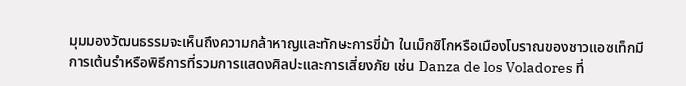มุมมองวัฒนธรรมจะเห็นถึงความกล้าหาญและทักษะการขี่ม้า ในเม็กซิโกหรือเมืองโบราณของชาวแอซเท็กมีการเต้นรำหรือพิธีการที่รวมการแสดงศิลปะและการเสี่ยงภัย เช่น Danza de los Voladores ที่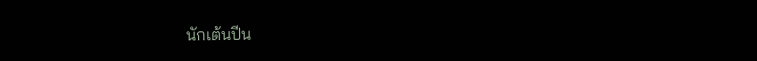นักเต้นปีน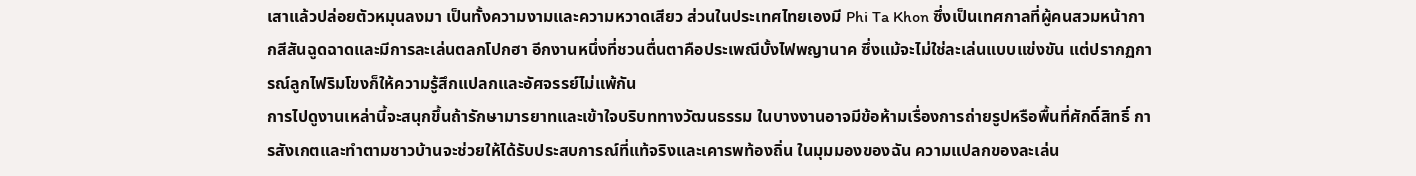เสาแล้วปล่อยตัวหมุนลงมา เป็นทั้งความงามและความหวาดเสียว ส่วนในประเทศไทยเองมี Phi Ta Khon ซึ่งเป็นเทศกาลที่ผู้คนสวมหน้ากากสีสันฉูดฉาดและมีการละเล่นตลกโปกฮา อีกงานหนึ่งที่ชวนตื่นตาคือประเพณีบั้งไฟพญานาค ซึ่งแม้จะไม่ใช่ละเล่นแบบแข่งขัน แต่ปรากฏการณ์ลูกไฟริมโขงก็ให้ความรู้สึกแปลกและอัศจรรย์ไม่แพ้กัน
การไปดูงานเหล่านี้จะสนุกขึ้นถ้ารักษามารยาทและเข้าใจบริบททางวัฒนธรรม ในบางงานอาจมีข้อห้ามเรื่องการถ่ายรูปหรือพื้นที่ศักดิ์สิทธิ์ การสังเกตและทำตามชาวบ้านจะช่วยให้ได้รับประสบการณ์ที่แท้จริงและเคารพท้องถิ่น ในมุมมองของฉัน ความแปลกของละเล่น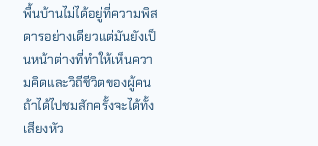พื้นบ้านไม่ได้อยู่ที่ความพิสดารอย่างเดียวแต่มันยังเป็นหน้าต่างที่ทำให้เห็นความคิดและวิถีชีวิตของผู้คน ถ้าได้ไปชมสักครั้งจะได้ทั้งเสียงหัว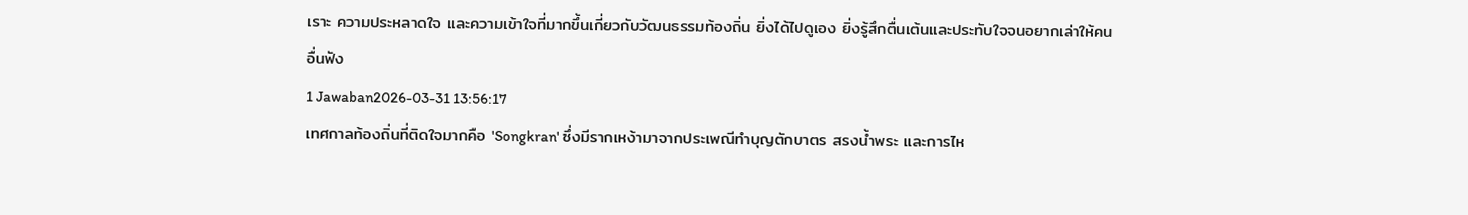เราะ ความประหลาดใจ และความเข้าใจที่มากขึ้นเกี่ยวกับวัฒนธรรมท้องถิ่น ยิ่งได้ไปดูเอง ยิ่งรู้สึกตื่นเต้นและประทับใจจนอยากเล่าให้คนอื่นฟัง
1 Jawaban2026-03-31 13:56:17
เทศกาลท้องถิ่นที่ติดใจมากคือ 'Songkran' ซึ่งมีรากเหง้ามาจากประเพณีทำบุญตักบาตร สรงน้ำพระ และการไห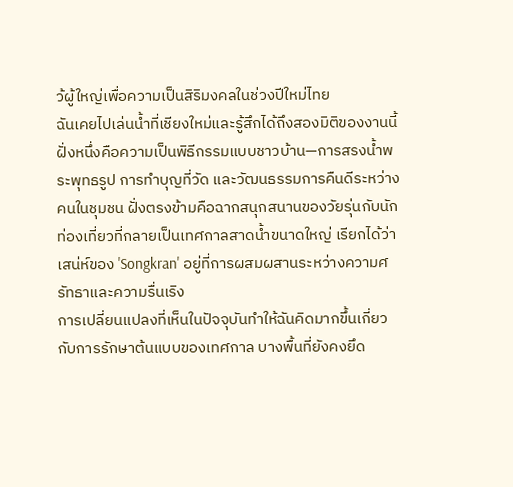ว้ผู้ใหญ่เพื่อความเป็นสิริมงคลในช่วงปีใหม่ไทย
ฉันเคยไปเล่นน้ำที่เชียงใหม่และรู้สึกได้ถึงสองมิติของงานนี้ ฝั่งหนึ่งคือความเป็นพิธีกรรมแบบชาวบ้าน—การสรงน้ำพระพุทธรูป การทำบุญที่วัด และวัฒนธรรมการคืนดีระหว่างคนในชุมชน ฝั่งตรงข้ามคือฉากสนุกสนานของวัยรุ่นกับนักท่องเที่ยวที่กลายเป็นเทศกาลสาดน้ำขนาดใหญ่ เรียกได้ว่าเสน่ห์ของ 'Songkran' อยู่ที่การผสมผสานระหว่างความศรัทธาและความรื่นเริง
การเปลี่ยนแปลงที่เห็นในปัจจุบันทำให้ฉันคิดมากขึ้นเกี่ยวกับการรักษาต้นแบบของเทศกาล บางพื้นที่ยังคงยึด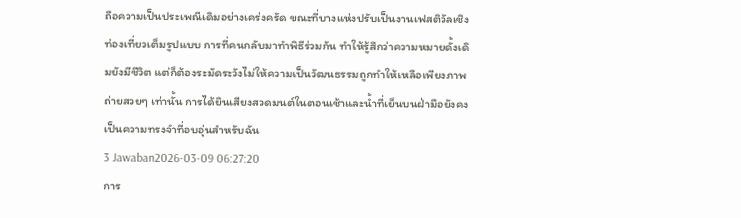ถือความเป็นประเพณีเดิมอย่างเคร่งครัด ขณะที่บางแห่งปรับเป็นงานเฟสติวัลเชิงท่องเที่ยวเต็มรูปแบบ การที่คนกลับมาทำพิธีร่วมกัน ทำให้รู้สึกว่าความหมายดั้งเดิมยังมีชีวิต แต่ก็ต้องระมัดระวังไม่ให้ความเป็นวัฒนธรรมถูกทำให้เหลือเพียงภาพถ่ายสวยๆ เท่านั้น การได้ยินเสียงสวดมนต์ในตอนเช้าและน้ำที่เย็นบนฝ่ามือยังคงเป็นความทรงจำที่อบอุ่นสำหรับฉัน
3 Jawaban2026-03-09 06:27:20
การ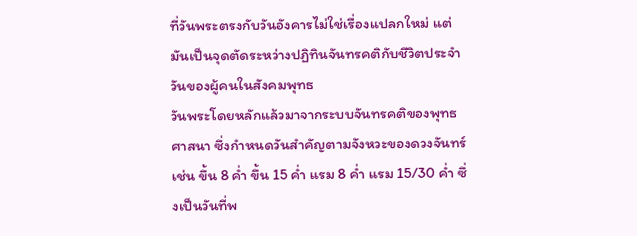ที่วันพระตรงกับวันอังคารไม่ใช่เรื่องแปลกใหม่ แต่มันเป็นจุดตัดระหว่างปฏิทินจันทรคติกับชีวิตประจำวันของผู้คนในสังคมพุทธ
วันพระโดยหลักแล้วมาจากระบบจันทรคติของพุทธศาสนา ซึ่งกำหนดวันสำคัญตามจังหวะของดวงจันทร์ เช่น ขึ้น 8 ค่ำ ขึ้น 15 ค่ำ แรม 8 ค่ำ แรม 15/30 ค่ำ ซึ่งเป็นวันที่พ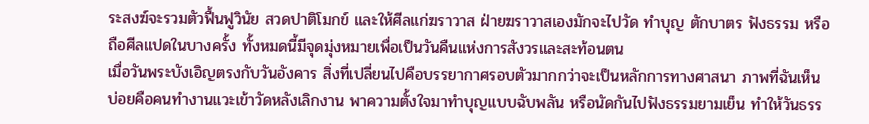ระสงฆ์จะรวมตัวฟื้นฟูวินัย สวดปาติโมกข์ และให้ศีลแก่ฆราวาส ฝ่ายฆราวาสเองมักจะไปวัด ทำบุญ ตักบาตร ฟังธรรม หรือถือศีลแปดในบางครั้ง ทั้งหมดนี้มีจุดมุ่งหมายเพื่อเป็นวันคืนแห่งการสังวรและสะท้อนตน
เมื่อวันพระบังเอิญตรงกับวันอังคาร สิ่งที่เปลี่ยนไปคือบรรยากาศรอบตัวมากกว่าจะเป็นหลักการทางศาสนา ภาพที่ฉันเห็นบ่อยคือคนทำงานแวะเข้าวัดหลังเลิกงาน พาความตั้งใจมาทำบุญแบบฉับพลัน หรือนัดกันไปฟังธรรมยามเย็น ทำให้วันธรร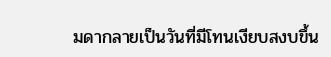มดากลายเป็นวันที่มีโทนเงียบสงบขึ้น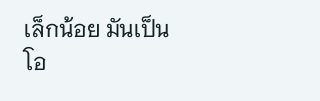เล็กน้อย มันเป็นโอ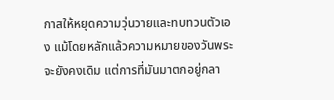กาสให้หยุดความวุ่นวายและทบทวนตัวเอง แม้โดยหลักแล้วความหมายของวันพระจะยังคงเดิม แต่การที่มันมาตกอยู่กลา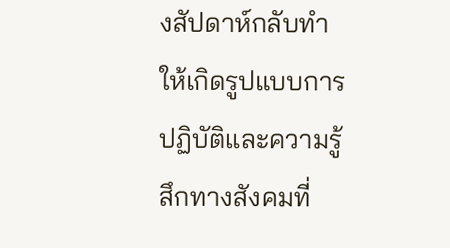งสัปดาห์กลับทำให้เกิดรูปแบบการปฏิบัติและความรู้สึกทางสังคมที่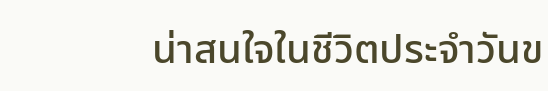น่าสนใจในชีวิตประจำวันข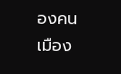องคนเมือง